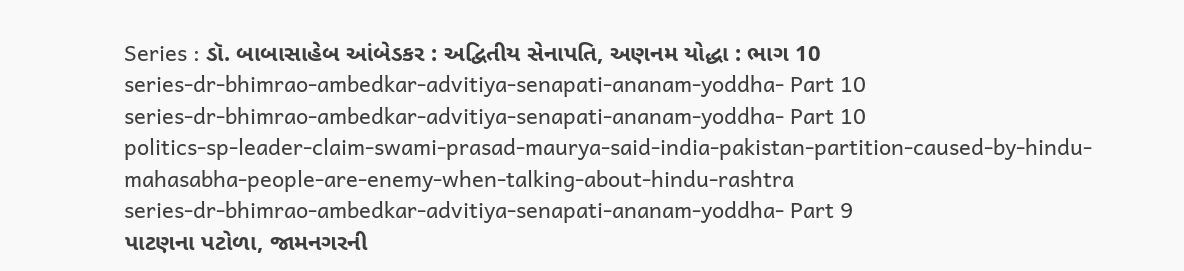Series : ડૉ. બાબાસાહેબ આંબેડકર : અદ્વિતીય સેનાપતિ, અણનમ યોદ્ધા : ભાગ 10
series-dr-bhimrao-ambedkar-advitiya-senapati-ananam-yoddha- Part 10
series-dr-bhimrao-ambedkar-advitiya-senapati-ananam-yoddha- Part 10
politics-sp-leader-claim-swami-prasad-maurya-said-india-pakistan-partition-caused-by-hindu-mahasabha-people-are-enemy-when-talking-about-hindu-rashtra
series-dr-bhimrao-ambedkar-advitiya-senapati-ananam-yoddha- Part 9
પાટણના પટોળા, જામનગરની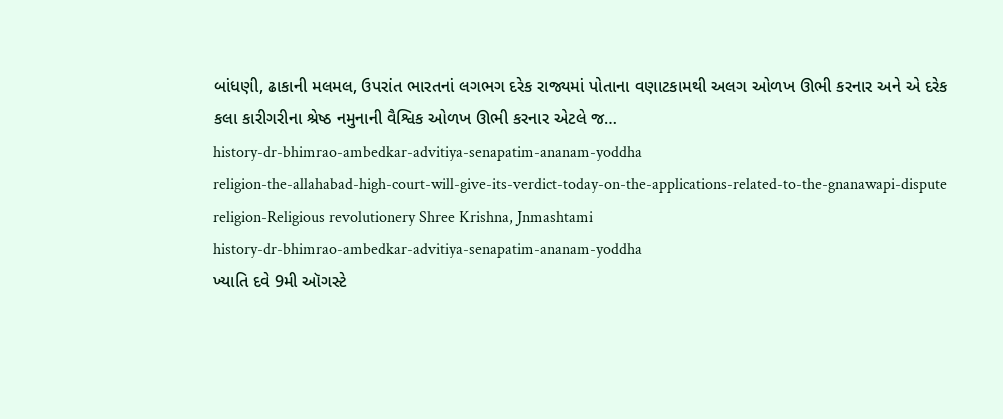બાંધણી, ઢાકાની મલમલ, ઉપરાંત ભારતનાં લગભગ દરેક રાજ્યમાં પોતાના વણાટકામથી અલગ ઓળખ ઊભી કરનાર અને એ દરેક કલા કારીગરીના શ્રેષ્ઠ નમુનાની વૈશ્વિક ઓળખ ઊભી કરનાર એટલે જ…
history-dr-bhimrao-ambedkar-advitiya-senapatim-ananam-yoddha
religion-the-allahabad-high-court-will-give-its-verdict-today-on-the-applications-related-to-the-gnanawapi-dispute
religion-Religious revolutionery Shree Krishna, Jnmashtami
history-dr-bhimrao-ambedkar-advitiya-senapatim-ananam-yoddha
ખ્યાતિ દવે 9મી ઑગસ્ટે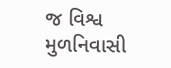જ વિશ્વ મુળનિવાસી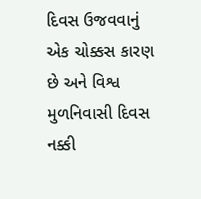દિવસ ઉજવવાનું એક ચોક્કસ કારણ છે અને વિશ્વ મુળનિવાસી દિવસ નક્કી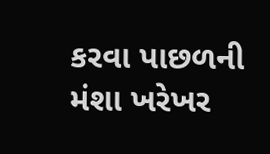કરવા પાછળની મંશા ખરેખર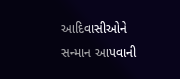આદિવાસીઓને સન્માન આપવાની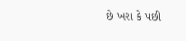છે ખરા કે પછી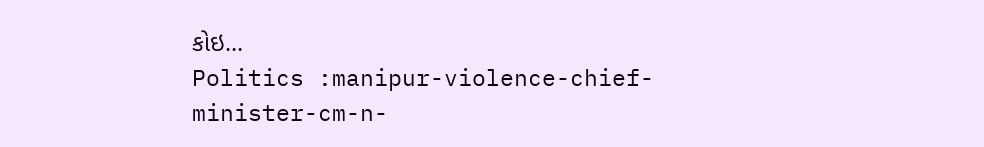કોઇ…
Politics :manipur-violence-chief-minister-cm-n-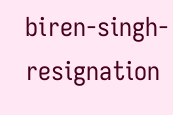biren-singh-resignation